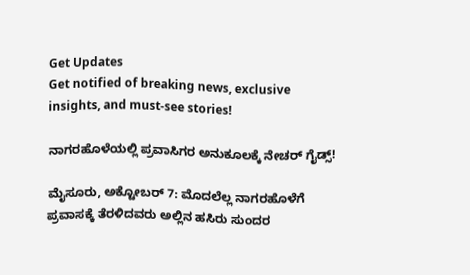Get Updates
Get notified of breaking news, exclusive insights, and must-see stories!

ನಾಗರಹೊಳೆಯಲ್ಲಿ ಪ್ರವಾಸಿಗರ ಅನುಕೂಲಕ್ಕೆ ನೇಚರ್ ಗೈಡ್ಸ್!

ಮೈಸೂರು, ಅಕ್ಟೋಬರ್ 7: ಮೊದಲೆಲ್ಲ ನಾಗರಹೊಳೆಗೆ ಪ್ರವಾಸಕ್ಕೆ ತೆರಳಿದವರು ಅಲ್ಲಿನ ಹಸಿರು ಸುಂದರ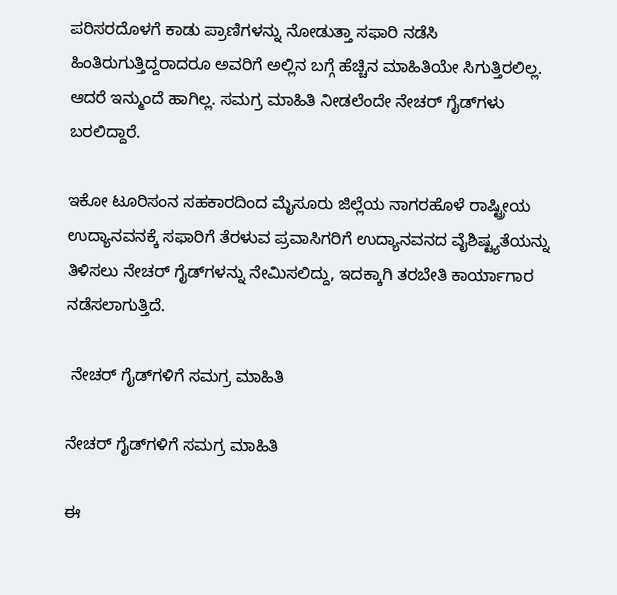ಪರಿಸರದೊಳಗೆ ಕಾಡು ಪ್ರಾಣಿಗಳನ್ನು ನೋಡುತ್ತಾ ಸಫಾರಿ ನಡೆಸಿ ಹಿಂತಿರುಗುತ್ತಿದ್ದರಾದರೂ ಅವರಿಗೆ ಅಲ್ಲಿನ ಬಗ್ಗೆ ಹೆಚ್ಚಿನ ಮಾಹಿತಿಯೇ ಸಿಗುತ್ತಿರಲಿಲ್ಲ. ಆದರೆ ಇನ್ಮುಂದೆ ಹಾಗಿಲ್ಲ. ಸಮಗ್ರ ಮಾಹಿತಿ ನೀಡಲೆಂದೇ ನೇಚರ್ ಗೈಡ್‌ಗಳು ಬರಲಿದ್ದಾರೆ.

ಇಕೋ ಟೂರಿಸಂನ ಸಹಕಾರದಿಂದ ಮೈಸೂರು ಜಿಲ್ಲೆಯ ನಾಗರಹೊಳೆ ರಾಷ್ಟ್ರೀಯ ಉದ್ಯಾನವನಕ್ಕೆ ಸಫಾರಿಗೆ ತೆರಳುವ ಪ್ರವಾಸಿಗರಿಗೆ ಉದ್ಯಾನವನದ ವೈಶಿಷ್ಟ್ಯತೆಯನ್ನು ತಿಳಿಸಲು ನೇಚರ್ ಗೈಡ್‌ಗಳನ್ನು ನೇಮಿಸಲಿದ್ದು, ಇದಕ್ಕಾಗಿ ತರಬೇತಿ ಕಾರ್ಯಾಗಾರ ನಡೆಸಲಾಗುತ್ತಿದೆ.

 ನೇಚರ್ ಗೈಡ್‌ಗಳಿಗೆ ಸಮಗ್ರ ಮಾಹಿತಿ

ನೇಚರ್ ಗೈಡ್‌ಗಳಿಗೆ ಸಮಗ್ರ ಮಾಹಿತಿ

ಈ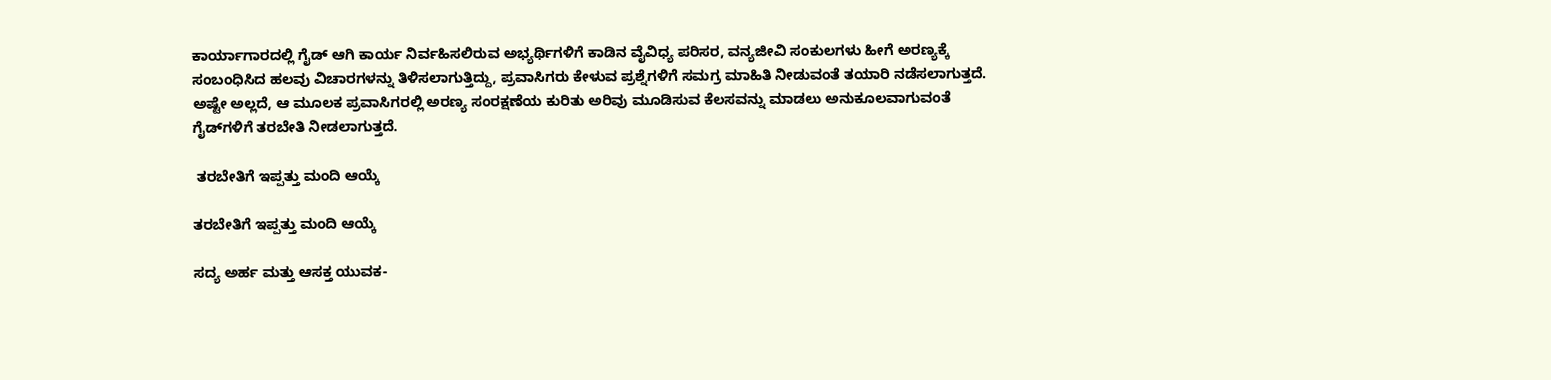ಕಾರ್ಯಾಗಾರದಲ್ಲಿ ಗೈಡ್ ಆಗಿ ಕಾರ್ಯ ನಿರ್ವಹಿಸಲಿರುವ ಅಭ್ಯರ್ಥಿಗಳಿಗೆ ಕಾಡಿನ ವೈವಿಧ್ಯ ಪರಿಸರ, ವನ್ಯಜೀವಿ ಸಂಕುಲಗಳು ಹೀಗೆ ಅರಣ್ಯಕ್ಕೆ ಸಂಬಂಧಿಸಿದ ಹಲವು ವಿಚಾರಗಳನ್ನು ತಿಳಿಸಲಾಗುತ್ತಿದ್ದು, ಪ್ರವಾಸಿಗರು ಕೇಳುವ ಪ್ರಶ್ನೆಗಳಿಗೆ ಸಮಗ್ರ ಮಾಹಿತಿ ನೀಡುವಂತೆ ತಯಾರಿ ನಡೆಸಲಾಗುತ್ತದೆ. ಅಷ್ಟೇ ಅಲ್ಲದೆ, ಆ ಮೂಲಕ ಪ್ರವಾಸಿಗರಲ್ಲಿ ಅರಣ್ಯ ಸಂರಕ್ಷಣೆಯ ಕುರಿತು ಅರಿವು ಮೂಡಿಸುವ ಕೆಲಸವನ್ನು ಮಾಡಲು ಅನುಕೂಲವಾಗುವಂತೆ ಗೈಡ್‌ಗಳಿಗೆ ತರಬೇತಿ ನೀಡಲಾಗುತ್ತದೆ.

 ತರಬೇತಿಗೆ ಇಪ್ಪತ್ತು ಮಂದಿ ಆಯ್ಕೆ

ತರಬೇತಿಗೆ ಇಪ್ಪತ್ತು ಮಂದಿ ಆಯ್ಕೆ

ಸದ್ಯ ಅರ್ಹ ಮತ್ತು ಆಸಕ್ತ ಯುವಕ-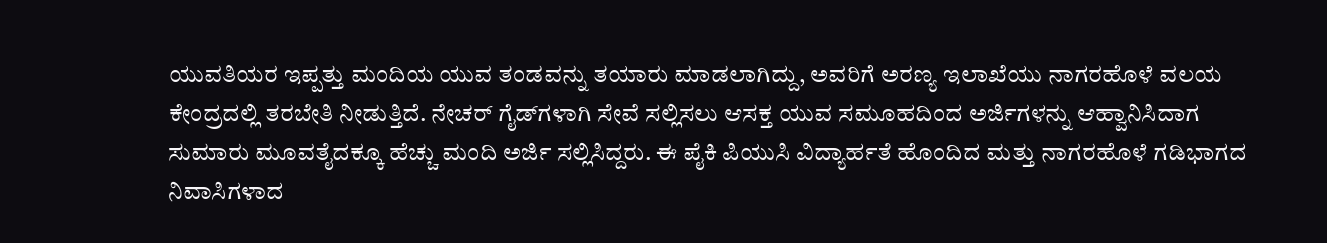ಯುವತಿಯರ ಇಪ್ಪತ್ತು ಮಂದಿಯ ಯುವ ತಂಡವನ್ನು ತಯಾರು ಮಾಡಲಾಗಿದ್ದು, ಅವರಿಗೆ ಅರಣ್ಯ ಇಲಾಖೆಯು ನಾಗರಹೊಳೆ ವಲಯ ಕೇಂದ್ರದಲ್ಲಿ ತರಬೇತಿ ನೀಡುತ್ತಿದೆ. ನೇಚರ್ ಗೈಡ್‌ಗಳಾಗಿ ಸೇವೆ ಸಲ್ಲಿಸಲು ಆಸಕ್ತ ಯುವ ಸಮೂಹದಿಂದ ಅರ್ಜಿಗಳನ್ನು ಆಹ್ವಾನಿಸಿದಾಗ ಸುಮಾರು ಮೂವತೈದಕ್ಕೂ ಹೆಚ್ಚು ಮಂದಿ ಅರ್ಜಿ ಸಲ್ಲಿಸಿದ್ದರು. ಈ ಪೈಕಿ ಪಿಯುಸಿ ವಿದ್ಯಾರ್ಹತೆ ಹೊಂದಿದ ಮತ್ತು ನಾಗರಹೊಳೆ ಗಡಿಭಾಗದ ನಿವಾಸಿಗಳಾದ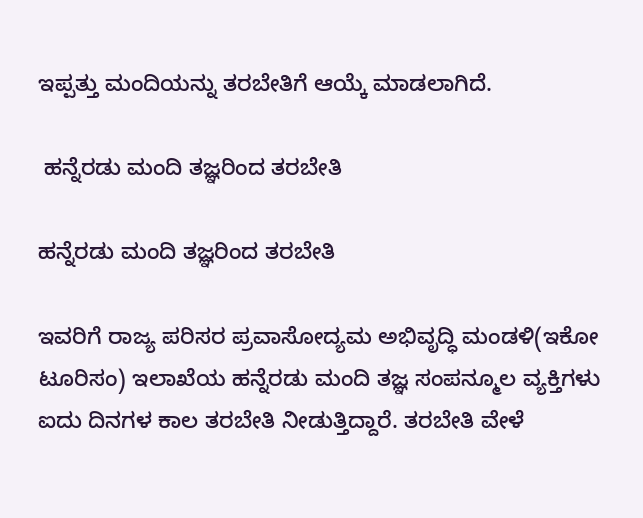ಇಪ್ಪತ್ತು ಮಂದಿಯನ್ನು ತರಬೇತಿಗೆ ಆಯ್ಕೆ ಮಾಡಲಾಗಿದೆ.

 ಹನ್ನೆರಡು ಮಂದಿ ತಜ್ಞರಿಂದ ತರಬೇತಿ

ಹನ್ನೆರಡು ಮಂದಿ ತಜ್ಞರಿಂದ ತರಬೇತಿ

ಇವರಿಗೆ ರಾಜ್ಯ ಪರಿಸರ ಪ್ರವಾಸೋದ್ಯಮ ಅಭಿವೃದ್ಧಿ ಮಂಡಳಿ(ಇಕೋ ಟೂರಿಸಂ) ಇಲಾಖೆಯ ಹನ್ನೆರಡು ಮಂದಿ ತಜ್ಞ ಸಂಪನ್ಮೂಲ ವ್ಯಕ್ತಿಗಳು ಐದು ದಿನಗಳ ಕಾಲ ತರಬೇತಿ ನೀಡುತ್ತಿದ್ದಾರೆ. ತರಬೇತಿ ವೇಳೆ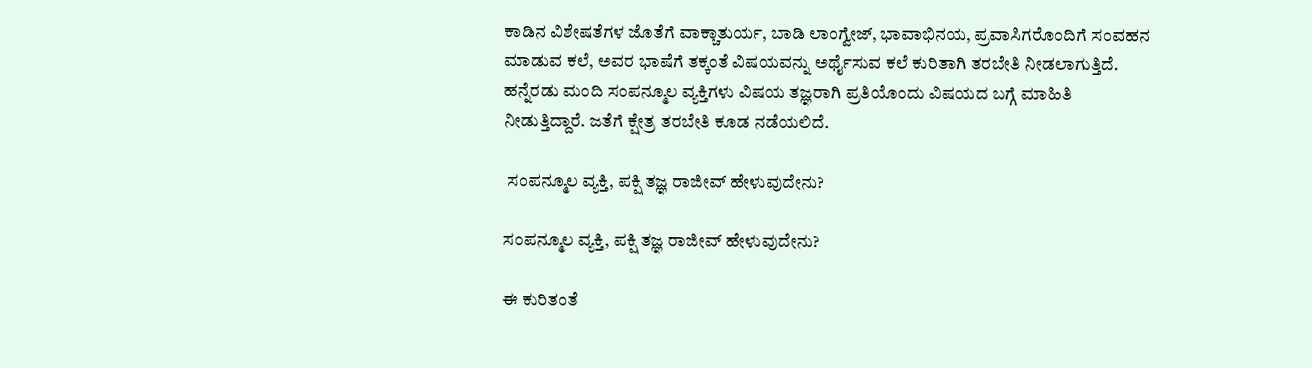ಕಾಡಿನ ವಿಶೇಷತೆಗಳ ಜೊತೆಗೆ ವಾಕ್ಚಾತುರ್ಯ, ಬಾಡಿ ಲಾಂಗ್ವೇಜ್, ಭಾವಾಭಿನಯ, ಪ್ರವಾಸಿಗರೊಂದಿಗೆ ಸಂವಹನ ಮಾಡುವ ಕಲೆ, ಅವರ ಭಾಷೆಗೆ ತಕ್ಕಂತೆ ವಿಷಯವನ್ನು ಅರ್ಥೈಸುವ ಕಲೆ ಕುರಿತಾಗಿ ತರಬೇತಿ ನೀಡಲಾಗುತ್ತಿದೆ. ಹನ್ನೆರಡು ಮಂದಿ ಸಂಪನ್ಮೂಲ ವ್ಯಕ್ತಿಗಳು ವಿಷಯ ತಜ್ಞರಾಗಿ ಪ್ರತಿಯೊಂದು ವಿಷಯದ ಬಗ್ಗೆ ಮಾಹಿತಿ ನೀಡುತ್ತಿದ್ದಾರೆ. ಜತೆಗೆ ಕ್ಷೇತ್ರ ತರಬೇತಿ ಕೂಡ ನಡೆಯಲಿದೆ.

 ಸಂಪನ್ಮೂಲ ವ್ಯಕ್ತಿ, ಪಕ್ಷಿ ತಜ್ಞ ರಾಜೀವ್ ಹೇಳುವುದೇನು?

ಸಂಪನ್ಮೂಲ ವ್ಯಕ್ತಿ, ಪಕ್ಷಿ ತಜ್ಞ ರಾಜೀವ್ ಹೇಳುವುದೇನು?

ಈ ಕುರಿತಂತೆ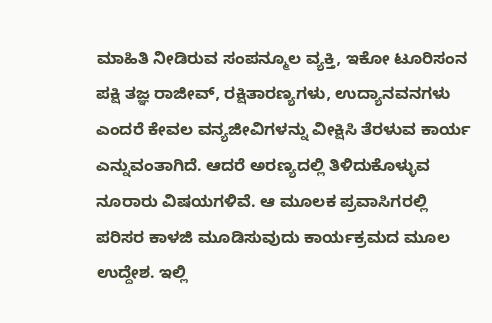ಮಾಹಿತಿ ನೀಡಿರುವ ಸಂಪನ್ಮೂಲ ವ್ಯಕ್ತಿ, ಇಕೋ ಟೂರಿಸಂನ ಪಕ್ಷಿ ತಜ್ಞ ರಾಜೀವ್, ರಕ್ಷಿತಾರಣ್ಯಗಳು, ಉದ್ಯಾನವನಗಳು ಎಂದರೆ ಕೇವಲ ವನ್ಯಜೀವಿಗಳನ್ನು ವೀಕ್ಷಿಸಿ ತೆರಳುವ ಕಾರ್ಯ ಎನ್ನುವಂತಾಗಿದೆ. ಆದರೆ ಅರಣ್ಯದಲ್ಲಿ ತಿಳಿದುಕೊಳ್ಳುವ ನೂರಾರು ವಿಷಯಗಳಿವೆ. ಆ ಮೂಲಕ ಪ್ರವಾಸಿಗರಲ್ಲಿ ಪರಿಸರ ಕಾಳಜಿ ಮೂಡಿಸುವುದು ಕಾರ್ಯಕ್ರಮದ ಮೂಲ ಉದ್ದೇಶ. ಇಲ್ಲಿ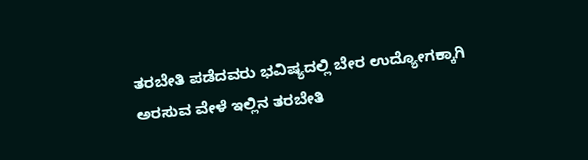ತರಬೇತಿ ಪಡೆದವರು ಭವಿಷ್ಯದಲ್ಲಿ ಬೇರ ಉದ್ಯೋಗಕ್ಕಾಗಿ ಅರಸುವ ವೇಳೆ ಇಲ್ಲಿನ ತರಬೇತಿ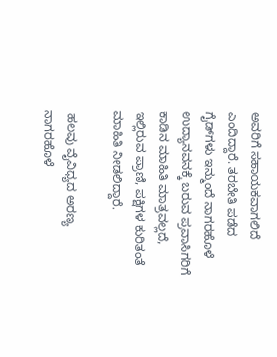ಅವರಿಗೆ ಸಹಾಯಕವಾಗಲಿದೆ ಎಂದಿದ್ದಾರೆ. ತರಬೇತಿ ಪಡೆದ ಗೈಡ್‌ಗಳು ಇನ್ಮುಂದೆ ನಾಗರಹೊಳೆ ಉದ್ಯಾನವನಕ್ಕೆ ಬರುವ ಪ್ರವಾಸಿಗರಿಗೆ ಕಾಡಿನ ಮಾಹಿತಿ ಮಾತ್ರವಲ್ಲದೆ, ಇಲ್ಲಿರುವ ಪ್ರಾಣಿ, ಪಕ್ಷಿಗಳ ಕುರಿತಂತೆ ಮಾಹಿತಿ ನೀಡಲಿದ್ದಾರೆ.

 ಹಲವು ವೈವಿಧ್ಯದ ಅರಣ್ಯ ನಾಗರಹೊಳೆ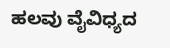ಹಲವು ವೈವಿಧ್ಯದ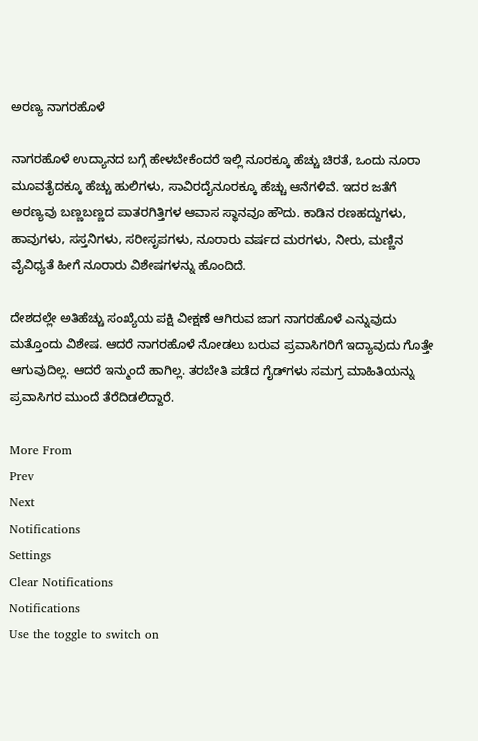ಅರಣ್ಯ ನಾಗರಹೊಳೆ

ನಾಗರಹೊಳೆ ಉದ್ಯಾನದ ಬಗ್ಗೆ ಹೇಳಬೇಕೆಂದರೆ ಇಲ್ಲಿ ನೂರಕ್ಕೂ ಹೆಚ್ಚು ಚಿರತೆ, ಒಂದು ನೂರಾ ಮೂವತೈದಕ್ಕೂ ಹೆಚ್ಚು ಹುಲಿಗಳು, ಸಾವಿರದೈನೂರಕ್ಕೂ ಹೆಚ್ಚು ಆನೆಗಳಿವೆ. ಇದರ ಜತೆಗೆ ಅರಣ್ಯವು ಬಣ್ಣಬಣ್ಣದ ಪಾತರಗಿತ್ತಿಗಳ ಆವಾಸ ಸ್ಥಾನವೂ ಹೌದು. ಕಾಡಿನ ರಣಹದ್ದುಗಳು, ಹಾವುಗಳು, ಸಸ್ತನಿಗಳು, ಸರೀಸೃಪಗಳು, ನೂರಾರು ವರ್ಷದ ಮರಗಳು, ನೀರು, ಮಣ್ಣಿನ ವೈವಿಧ್ಯತೆ ಹೀಗೆ ನೂರಾರು ವಿಶೇಷಗಳನ್ನು ಹೊಂದಿದೆ.

ದೇಶದಲ್ಲೇ ಅತಿಹೆಚ್ಚು ಸಂಖ್ಯೆಯ ಪಕ್ಷಿ ವೀಕ್ಷಣೆ ಆಗಿರುವ ಜಾಗ ನಾಗರಹೊಳೆ ಎನ್ನುವುದು ಮತ್ತೊಂದು ವಿಶೇಷ. ಆದರೆ ನಾಗರಹೊಳೆ ನೋಡಲು ಬರುವ ಪ್ರವಾಸಿಗರಿಗೆ ಇದ್ಯಾವುದು ಗೊತ್ತೇ ಆಗುವುದಿಲ್ಲ. ಆದರೆ ಇನ್ಮುಂದೆ ಹಾಗಿಲ್ಲ. ತರಬೇತಿ ಪಡೆದ ಗೈಡ್‌ಗಳು ಸಮಗ್ರ ಮಾಹಿತಿಯನ್ನು ಪ್ರವಾಸಿಗರ ಮುಂದೆ ತೆರೆದಿಡಲಿದ್ದಾರೆ.

More From
Prev
Next
Notifications
Settings
Clear Notifications
Notifications
Use the toggle to switch on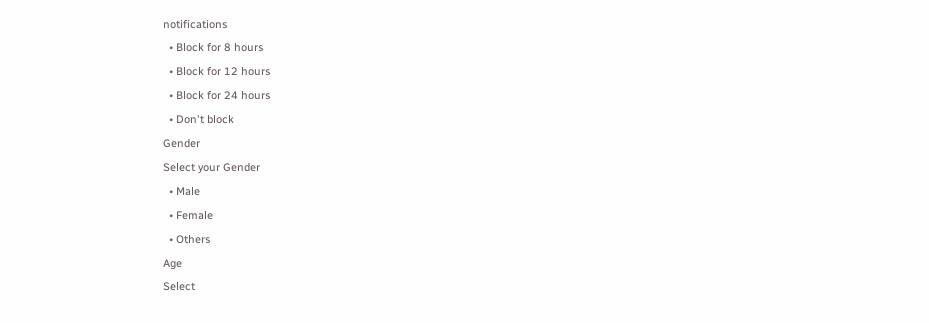notifications
  • Block for 8 hours
  • Block for 12 hours
  • Block for 24 hours
  • Don't block
Gender
Select your Gender
  • Male
  • Female
  • Others
Age
Select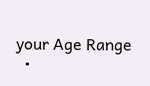your Age Range
  •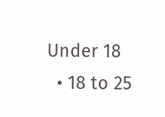Under 18
  • 18 to 25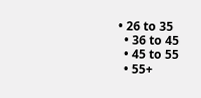• 26 to 35
  • 36 to 45
  • 45 to 55
  • 55+